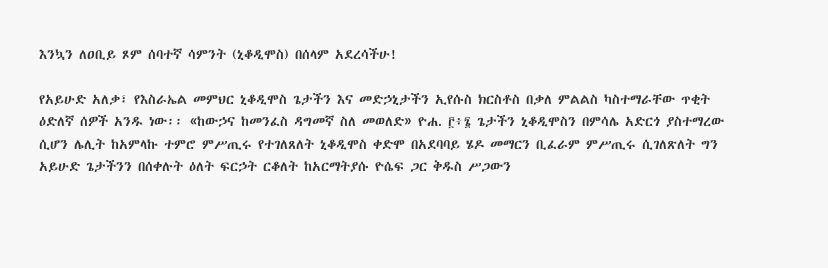እንኳን ለዐቢይ ጾም ሰባተኛ ሳምንት (ኒቆዲሞስ) በሰላም አደረሳችሁ!

የአይሁድ አለቃ፣ የእስራኤል መምህር ኒቆዲሞስ ጌታችን እና መድኃኒታችን ኢየሱስ ክርስቶስ በቃለ ምልልስ ካስተማራቸው ጥቂት ዕድለኛ ሰዎች አንዱ ነው፡፡ «ከውኃና ከመንፈስ ዳግመኛ ስለ መወለድ» ዮሐ. ፫፥፮ ጌታችን ኒቆዲሞስን በምሳሌ አድርጎ ያስተማረው ሲሆን ሌሊት ከአምላኩ ተምሮ ምሥጢሩ የተገለጸለት ኒቆዲሞስ ቀድሞ በአደባባይ ሄዶ መማርን ቢፈራም ምሥጢሩ ሲገለጽለት ግን አይሁድ ጌታችንን በሰቀሉት ዕለት ፍርኃት ርቆለት ከአርማትያሱ ዮሴፍ ጋር ቅዱስ ሥጋውን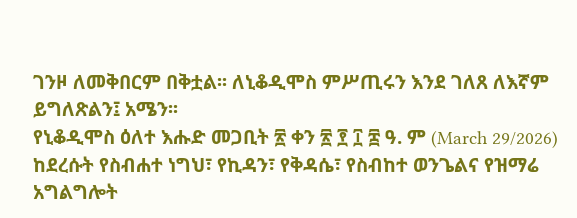ገንዞ ለመቅበርም በቅቷል፡፡ ለኒቆዲሞስ ምሥጢሩን እንደ ገለጸ ለእኛም ይግለጽልን፤ አሜን፡፡
የኒቆዲሞስ ዕለተ እሑድ መጋቢት ፳ ቀን ፳ ፻ ፲ ፰ ዓ. ም (March 29/2026) ከደረሱት የስብሐተ ነግህ፣ የኪዳን፣ የቅዳሴ፣ የስብከተ ወንጌልና የዝማሬ አግልግሎት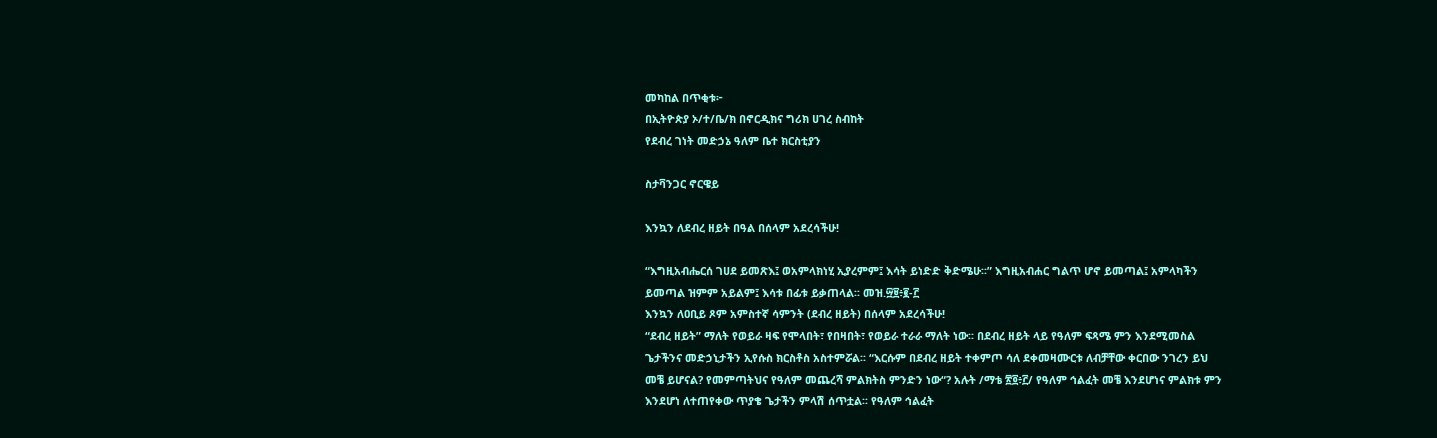መካከል በጥቂቱ፦
በኢትዮጵያ ኦ/ተ/ቤ/ክ በኖርዲክና ግሪክ ሀገረ ስብከት
የደብረ ገነት መድኃኔ ዓለም ቤተ ክርስቲያን

ስታቫንጋር ኖርዌይ

እንኳን ለደብረ ዘይት በዓል በሰላም አደረሳችሁ!

“እግዚአብሔርሰ ገሀደ ይመጽእ፤ ወአምላክነሂ ኢያረምም፤ እሳት ይነድድ ቅድሜሁ፡፡” እግዚአብሐር ግልጥ ሆኖ ይመጣል፤ አምላካችን ይመጣል ዝምም አይልም፤ እሳቱ በፊቱ ይቃጠላል፡፡ መዝ.፵፱፥፪-፫
እንኳን ለዐቢይ ጾም አምስተኛ ሳምንት (ደብረ ዘይት) በሰላም አደረሳችሁ!
“ደብረ ዘይት” ማለት የወይራ ዛፍ የሞላበት፣ የበዛበት፣ የወይራ ተራራ ማለት ነው፡፡ በደብረ ዘይት ላይ የዓለም ፍጻሜ ምን እንደሚመስል ጌታችንና መድኃኒታችን ኢየሱስ ክርስቶስ አስተምሯል፡፡ “እርሱም በደብረ ዘይት ተቀምጦ ሳለ ደቀመዛሙርቱ ለብቻቸው ቀርበው ንገረን ይህ መቼ ይሆናል? የመምጣትህና የዓለም መጨረሻ ምልክትስ ምንድን ነው“? አሉት /ማቴ ፳፬፥፫/ የዓለም ኅልፈት መቼ እንደሆነና ምልክቱ ምን እንደሆነ ለተጠየቀው ጥያቄ ጌታችን ምላሽ ሰጥቷል፡፡ የዓለም ኅልፈት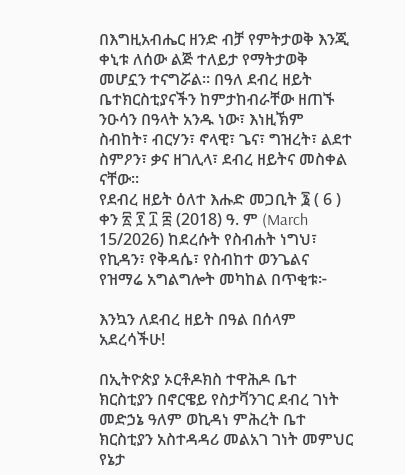በእግዚአብሔር ዘንድ ብቻ የምትታወቅ እንጂ ቀኒቱ ለሰው ልጅ ተለይታ የማትታወቅ መሆኗን ተናግሯል፡፡ በዓለ ደብረ ዘይት ቤተክርስቲያናችን ከምታከብራቸው ዘጠኙ ንዑሳን በዓላት አንዱ ነው፣ እነዚኽም ስብከት፣ ብርሃን፣ ኖላዊ፣ ጌና፣ ግዝረት፣ ልደተ ስምዖን፣ ቃና ዘገሊላ፣ ደብረ ዘይትና መስቀል ናቸው፡፡
የደብረ ዘይት ዕለተ እሑድ መጋቢት ፮ ( 6 ) ቀን ፳ ፻ ፲ ፰ (2018) ዓ. ም (March 15/2026) ከደረሱት የስብሐት ነግህ፣ የኪዳን፣ የቅዳሴ፣ የስብከተ ወንጌልና የዝማሬ አግልግሎት መካከል በጥቂቱ፦

እንኳን ለደብረ ዘይት በዓል በሰላም አደረሳችሁ!

በኢትዮጵያ ኦርቶዶክስ ተዋሕዶ ቤተ ክርስቲያን በኖርዌይ የስታቫንገር ደብረ ገነት መድኃኔ ዓለም ወኪዳነ ምሕረት ቤተ ክርስቲያን አስተዳዳሪ መልአገ ገነት መምህር የኔታ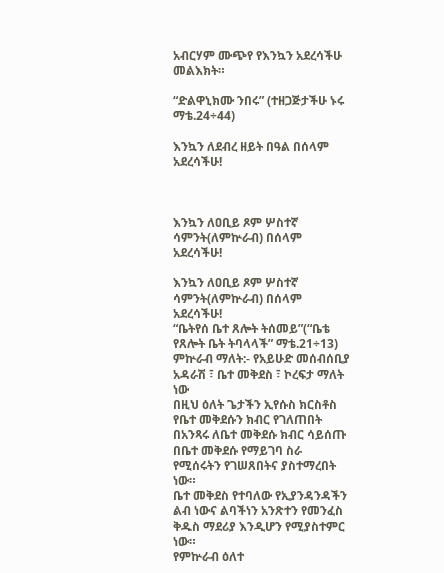አብርሃም ሙጭየ የእንኳን አደረሳችሁ መልእክት።

“ድልዋኒክሙ ንበሩ” (ተዘጋጅታችሁ ኑሩ ማቴ.24÷44)

እንኳን ለደብረ ዘይት በዓል በሰላም አደረሳችሁ!



እንኳን ለዐቢይ ጾም ሦስተኛ ሳምንት(ለምኵራብ) በሰላም አደረሳችሁ!

እንኳን ለዐቢይ ጾም ሦስተኛ ሳምንት(ለምኵራብ) በሰላም አደረሳችሁ!
“ቤትየሰ ቤተ ጸሎት ትሰመይ”(“ቤቴ የጸሎት ቤት ትባላላች” ማቴ.21÷13)
ምኵራብ ማለት:- የአይሁድ መሰብሰቢያ አዳራሽ ፣ ቤተ መቅደስ ፣ ኮረፍታ ማለት ነው
በዚህ ዕለት ጌታችን ኢየሱስ ክርስቶስ የቤተ መቅደሱን ክብር የገለጠበት በአንጻሩ ለቤተ መቅደሱ ክብር ሳይሰጡ በቤተ መቅደሱ የማይገባ ስራ የሚሰሩትን የገሠጸበትና ያስተማረበት ነው።
ቤተ መቅደስ የተባለው የኢያንዳንዳችን ልብ ነውና ልባችነን አንጽተን የመንፈስ ቅዱስ ማደሪያ እንዲሆን የሚያስተምር ነው።
የምኵራብ ዕለተ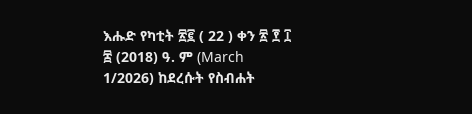እሑድ የካቲት ፳፪ ( 22 ) ቀን ፳ ፻ ፲ ፰ (2018) ዓ. ም (March 1/2026) ከደረሱት የስብሐት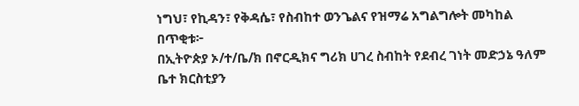ነግህ፣ የኪዳን፣ የቅዳሴ፣ የስብከተ ወንጌልና የዝማሬ አግልግሎት መካከል በጥቂቱ፦
በኢትዮጵያ ኦ/ተ/ቤ/ክ በኖርዲክና ግሪክ ሀገረ ስብከት የደብረ ገነት መድኃኔ ዓለም ቤተ ክርስቲያን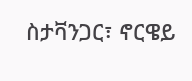ስታቫንጋር፣ ኖርዌይ